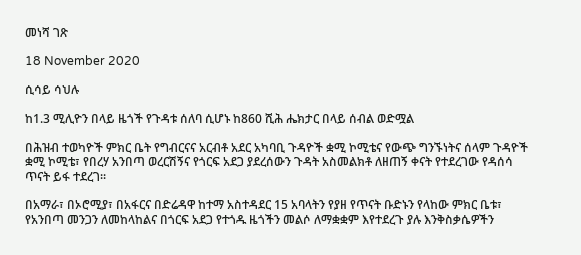መነሻ ገጽ

18 November 2020

ሲሳይ ሳህሉ

ከ1.3 ሚሊዮን በላይ ዜጎች የጉዳቱ ሰለባ ሲሆኑ ከ860 ሺሕ ሔክታር በላይ ሰብል ወድሟል

በሕዝብ ተወካዮች ምክር ቤት የግብርናና አርብቶ አደር አካባቢ ጉዳዮች ቋሚ ኮሚቴና የውጭ ግንኙነትና ሰላም ጉዳዮች ቋሚ ኮሚቴ፣ የበረሃ አንበጣ ወረርሽኝና የጎርፍ አደጋ ያደረሰውን ጉዳት አስመልክቶ ለዘጠኝ ቀናት የተደረገው የዳሰሳ ጥናት ይፋ ተደረገ፡፡

በአማራ፣ በኦሮሚያ፣ በአፋርና በድሬዳዋ ከተማ አስተዳደር 15 አባላትን የያዘ የጥናት ቡድኑን የላከው ምክር ቤቱ፣ የአንበጣ መንጋን ለመከላከልና በጎርፍ አደጋ የተጎዱ ዜጎችን መልሶ ለማቋቋም እየተደረጉ ያሉ እንቅስቃሴዎችን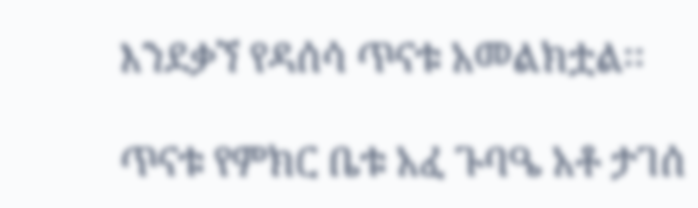እንደቃኘ የዳሰሳ ጥናቱ አመልክቷል፡፡

ጥናቱ የምክር ቤቱ አፈ ጉባዔ አቶ ታገሰ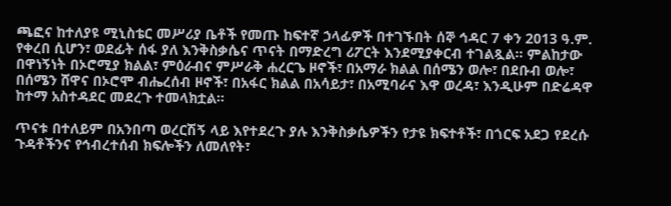ጫፎና ከተለያዩ ሚኒስቴር መሥሪያ ቤቶች የመጡ ከፍተኛ ኃላፊዎች በተገኙበት ሰኞ ኅዳር 7 ቀን 2013 ዓ.ም. የቀረበ ሲሆን፣ ወደፊት ሰፋ ያለ እንቅስቃሴና ጥናት በማድረግ ሪፖርት እንደሚያቀርብ ተገልጿል፡፡ ምልከታው በዋነኝነት በኦሮሚያ ክልል፣ ምዕራብና ምሥራቅ ሐረርጌ ዞኖች፣ በአማራ ክልል በሰሜን ወሎ፣ በደቡብ ወሎ፣ በሰሜን ሸዋና በኦሮሞ ብሔረሰብ ዞኖች፣ በአፋር ክልል በአሳይታ፣ በአሚባራና እዋ ወረዳ፣ እንዲሁም በድሬዳዋ ከተማ አስተዳደር መደረጉ ተመላክቷል፡፡

ጥናቱ በተለይም በአንበጣ ወረርሽኝ ላይ እየተደረጉ ያሉ እንቅስቃሴዎችን የታዩ ክፍተቶች፣ በጎርፍ አደጋ የደረሱ ጉዳቶችንና የኅብረተሰብ ክፍሎችን ለመለየት፣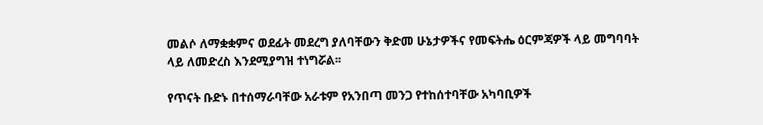መልሶ ለማቋቋምና ወደፊት መደረግ ያለባቸውን ቅድመ ሁኔታዎችና የመፍትሔ ዕርምጃዎች ላይ መግባባት ላይ ለመድረስ እንደሚያግዝ ተነግሯል፡፡

የጥናት ቡድኑ በተሰማራባቸው አራቱም የአንበጣ መንጋ የተከሰተባቸው አካባቢዎች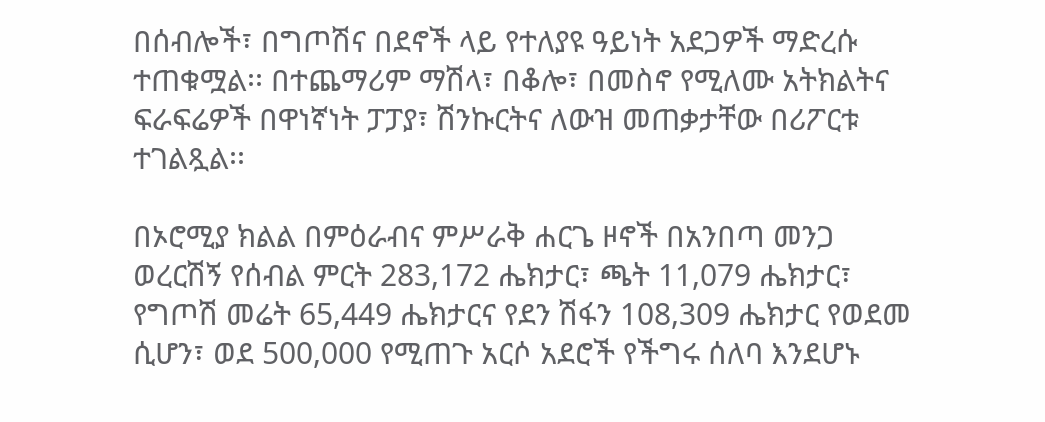በሰብሎች፣ በግጦሽና በደኖች ላይ የተለያዩ ዓይነት አደጋዎች ማድረሱ ተጠቁሟል፡፡ በተጨማሪም ማሽላ፣ በቆሎ፣ በመስኖ የሚለሙ አትክልትና ፍራፍሬዎች በዋነኛነት ፓፓያ፣ ሽንኩርትና ለውዝ መጠቃታቸው በሪፖርቱ ተገልጿል፡፡

በኦሮሚያ ክልል በምዕራብና ምሥራቅ ሐርጌ ዞኖች በአንበጣ መንጋ ወረርሽኝ የሰብል ምርት 283,172 ሔክታር፣ ጫት 11,079 ሔክታር፣ የግጦሽ መሬት 65,449 ሔክታርና የደን ሽፋን 108,309 ሔክታር የወደመ ሲሆን፣ ወደ 500,000 የሚጠጉ አርሶ አደሮች የችግሩ ሰለባ እንደሆኑ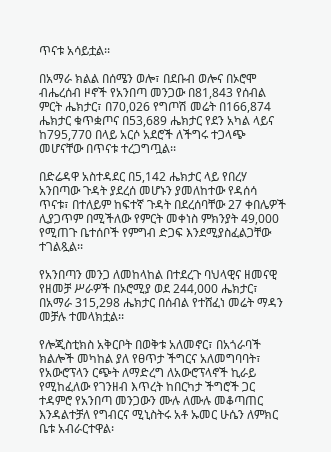ጥናቱ አሳይቷል፡፡

በአማራ ክልል በሰሜን ወሎ፣ በደቡብ ወሎና በኦሮሞ ብሔረሰብ ዞኖች የአንበጣ መንጋው በ81,843 የሰብል ምርት ሔክታር፣ በ70,026 የግጦሽ መሬት በ166,874 ሔክታር ቁጥቋጦና በ53,689 ሔክታር የደን አካል ላይና ከ795,770 በላይ አርሶ አደሮች ለችግሩ ተጋላጭ መሆናቸው በጥናቱ ተረጋግጧል፡፡

በድሬዳዋ አስተዳደር በ5,142 ሔክታር ላይ የበረሃ አንበጣው ጉዳት ያደረሰ መሆኑን ያመለከተው የዳሰሳ ጥናቱ፣ በተለይም ከፍተኛ ጉዳት በደረሰባቸው 27 ቀበሌዎች ሊያጋጥም በሚችለው የምርት መቀነስ ምክንያት 49,000 የሚጠጉ ቤተሰቦች የምግብ ድጋፍ እንደሚያስፈልጋቸው ተገልጿል፡፡

የአንበጣን መንጋ ለመከላከል በተደረጉ ባህላዊና ዘመናዊ የዘመቻ ሥራዎች በኦሮሚያ ወደ 244,000 ሔክታር፣ በአማራ 315,298 ሔክታር በሰብል የተሸፈነ መሬት ማዳን መቻሉ ተመላክቷል፡፡

የሎጂስቲክስ አቅርቦት በወቅቱ አለመኖር፣ በአጎራባች ክልሎች መካከል ያለ የፀጥታ ችግርና አለመግባባት፣ የአውሮፕላን ርጭት ለማድረግ ለአውሮፕላኖች ኪራይ የሚከፈለው የገንዘብ እጥረት ከበርካታ ችግሮች ጋር ተዳምሮ የአንበጣ መንጋውን ሙሉ ለሙሉ መቆጣጠር እንዳልተቻለ የግብርና ሚኒስትሩ አቶ ኡመር ሁሴን ለምክር ቤቱ አብራርተዋል፡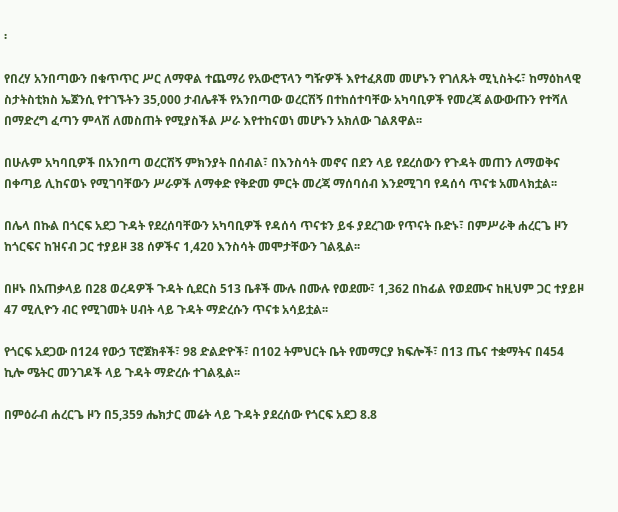፡

የበረሃ አንበጣውን በቁጥጥር ሥር ለማዋል ተጨማሪ የአውሮፕላን ግዥዎች እየተፈጸመ መሆኑን የገለጹት ሚኒስትሩ፣ ከማዕከላዊ ስታትስቲክስ ኤጀንሲ የተገኙትን 35,000 ታብሌቶች የአንበጣው ወረርሽኝ በተከሰተባቸው አካባቢዎች የመረጃ ልውውጡን የተሻለ በማድረግ ፈጣን ምላሽ ለመስጠት የሚያስችል ሥራ እየተከናወነ መሆኑን አክለው ገልጸዋል፡፡

በሁሉም አካባቢዎች በአንበጣ ወረርሽኝ ምክንያት በሰብል፣ በእንስሳት መኖና በደን ላይ የደረሰውን የጉዳት መጠን ለማወቅና በቀጣይ ሊከናወኑ የሚገባቸውን ሥራዎች ለማቀድ የቅድመ ምርት መረጃ ማሰባሰብ እንደሚገባ የዳሰሳ ጥናቱ አመላክቷል፡፡

በሌላ በኩል በጎርፍ አደጋ ጉዳት የደረሰባቸውን አካባቢዎች የዳሰሳ ጥናቱን ይፋ ያደረገው የጥናት ቡድኑ፣ በምሥራቅ ሐረርጌ ዞን ከጎርፍና ከዝናብ ጋር ተያይዞ 38 ሰዎችና 1,420 እንስሳት መሞታቸውን ገልጿል፡፡

በዞኑ በአጠቃላይ በ28 ወረዳዎች ጉዳት ሲደርስ 513 ቤቶች ሙሉ በሙሉ የወደሙ፣ 1,362 በከፊል የወደሙና ከዚህም ጋር ተያይዞ 47 ሚሊዮን ብር የሚገመት ሀብት ላይ ጉዳት ማድረሱን ጥናቱ አሳይቷል፡፡

የጎርፍ አደጋው በ124 የውኃ ፕሮጀክቶች፣ 98 ድልድዮች፣ በ102 ትምህርት ቤት የመማርያ ክፍሎች፣ በ13 ጤና ተቋማትና በ454 ኪሎ ሜትር መንገዶች ላይ ጉዳት ማድረሱ ተገልጿል፡፡

በምዕራብ ሐረርጌ ዞን በ5,359 ሔክታር መሬት ላይ ጉዳት ያደረሰው የጎርፍ አደጋ 8.8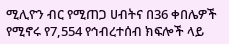ሚሊዮን ብር የሚጠጋ ሀብትና በ36 ቀበሌዎች የሚኖሩ የ7,554 የኅብረተሰብ ክፍሎች ላይ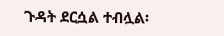ጉዳት ደርሷል ተብሏል፡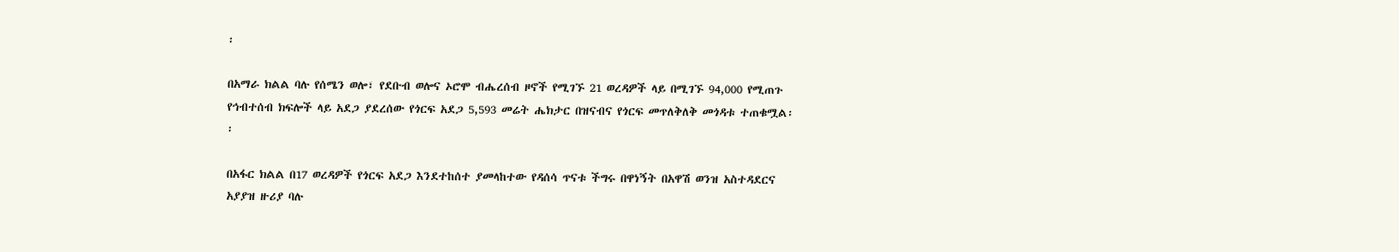፡

በአማራ ክልል ባሉ የሰሜን ወሎ፣ የደቡብ ወሎና ኦሮሞ ብሔረሰብ ዞኖች የሚገኙ 21 ወረዳዎች ላይ በሚገኙ 94,000 የሚጠጉ የኅብተሰብ ክፍሎች ላይ አደጋ ያደረሰው የጎርፍ አደጋ 5,593 መሬት ሔክታር በዝናብና የጎርፍ መጥለቅለቅ መጎዳቱ ተጠቁሟል፡፡

በአፋር ክልል በ17 ወረዳዎች የጎርፍ አደጋ እንደተከሰተ ያመላከተው የዳሰሳ ጥናቱ ችግሩ በዋነኝት በአዋሽ ወንዝ አስተዳደርና አያያዝ ዙሪያ ባሉ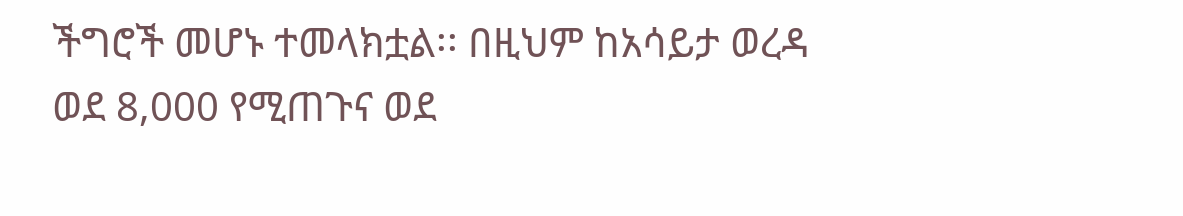ችግሮች መሆኑ ተመላክቷል፡፡ በዚህም ከአሳይታ ወረዳ ወደ 8,000 የሚጠጉና ወደ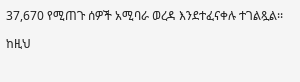37,670 የሚጠጉ ሰዎች አሚባራ ወረዳ እንደተፈናቀሉ ተገልጿል፡፡

ከዚህ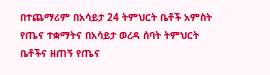በተጨማሪም በአሳይታ 24 ትምህርት ቤቶች አምስት የጤና ተቋማትና በአሳይታ ወረዳ ሰባት ትምህርት ቤቶችና ዘጠኝ የጤና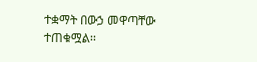ተቋማት በውኃ መዋጣቸው ተጠቁሟል፡፡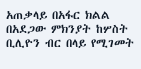አጠቃላይ በአፋር ክልል በአደጋው ምክንያት ከሦስት ቢሊዮን ብር በላይ የሚገመት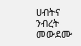ሀብትና ንብረት መውደሙ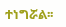ተነግሯል፡፡